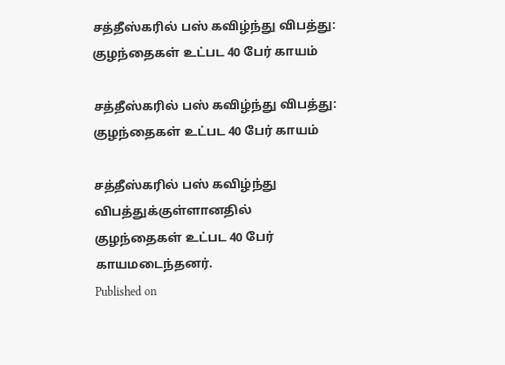சத்தீஸ்கரில் பஸ் கவிழ்ந்து விபத்து: குழந்தைகள் உட்பட 40 பேர் காயம்

சத்தீஸ்கரில் பஸ் கவிழ்ந்து விபத்து: குழந்தைகள் உட்பட 40 பேர் காயம்

சத்தீஸ்கரில் பஸ் கவிழ்ந்து விபத்துக்குள்ளானதில் குழந்தைகள் உட்பட 40 பேர் காயமடைந்தனர்.
Published on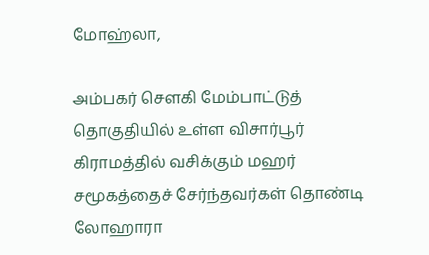மோஹ்லா,

அம்பகர் சௌகி மேம்பாட்டுத் தொகுதியில் உள்ள விசார்பூர் கிராமத்தில் வசிக்கும் மஹர் சமூகத்தைச் சேர்ந்தவர்கள் தொண்டி லோஹாரா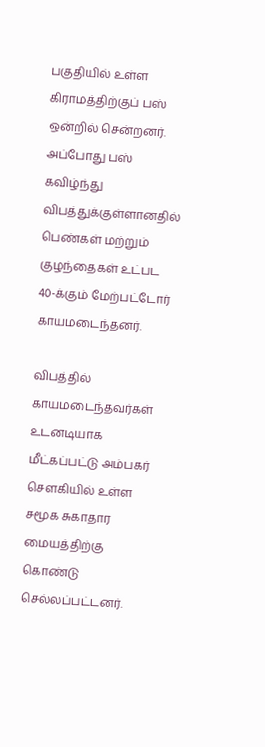பகுதியில் உள்ள கிராமத்திற்குப் பஸ் ஒன்றில் சென்றனர். அப்போது பஸ் கவிழ்ந்து விபத்துக்குள்ளானதில் பெண்கள் மற்றும் குழந்தைகள் உட்பட 40-க்கும் மேற்பட்டோர் காயமடைந்தனர்.

விபத்தில் காயமடைந்தவர்கள் உடனடியாக மீட்கப்பட்டு அம்பகர் சௌகியில் உள்ள சமூக சுகாதார மையத்திற்கு கொண்டு செல்லப்பட்டனர்.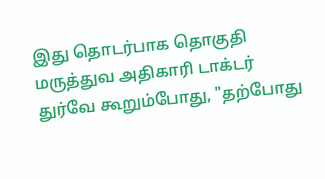இது தொடர்பாக தொகுதி மருத்துவ அதிகாரி டாக்டர் துர்வே கூறும்போது, "தற்போது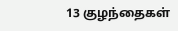13 குழந்தைகள்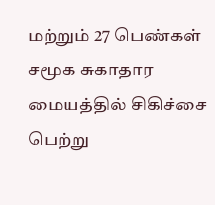மற்றும் 27 பெண்கள் சமூக சுகாதார மையத்தில் சிகிச்சை பெற்று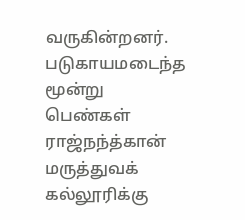வருகின்றனர். படுகாயமடைந்த மூன்று பெண்கள் ராஜ்நந்த்கான் மருத்துவக் கல்லூரிக்கு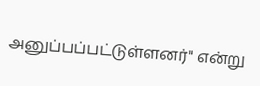அனுப்பப்பட்டுள்ளனர்" என்று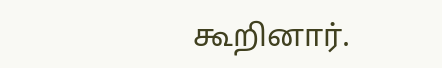கூறினார்.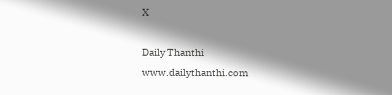X

Daily Thanthi
www.dailythanthi.com